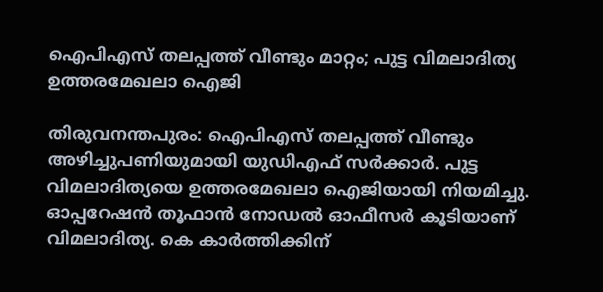ഐപിഎസ് തലപ്പത്ത് വീണ്ടും മാറ്റം; പുട്ട വിമലാദിത്യ ഉത്തരമേഖലാ ഐജി

തിരുവനന്തപുരം: ഐപിഎസ് തലപ്പത്ത് വീണ്ടും അഴിച്ചുപണിയുമായി യുഡിഎഫ് സര്‍ക്കാര്‍. പുട്ട വിമലാദിത്യയെ ഉത്തരമേഖലാ ഐജിയായി നിയമിച്ചു. ഓപ്പറേഷന്‍ തൂഫാന്‍ നോഡല്‍ ഓഫീസര്‍ കൂടിയാണ് വിമലാദിത്യ. കെ കാര്‍ത്തിക്കിന്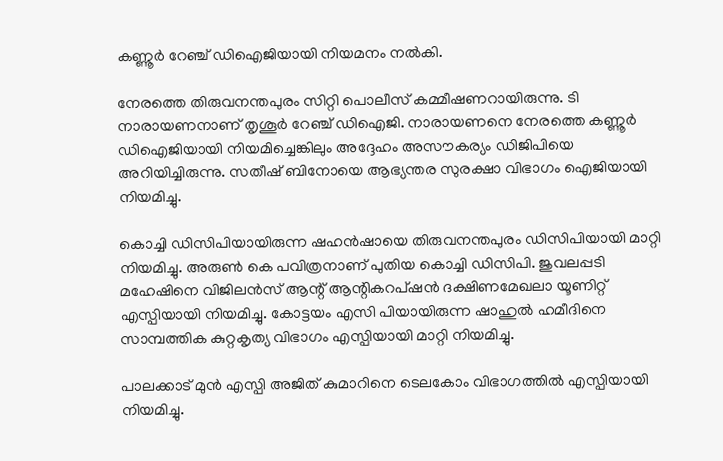കണ്ണൂര്‍ റേഞ്ച് ഡിഐജിയായി നിയമനം നല്‍കി.

നേരത്തെ തിരുവനന്തപുരം സിറ്റി പൊലീസ് കമ്മീഷണറായിരുന്നു. ടി നാരായണനാണ് തൃശൂര്‍ റേഞ്ച് ഡിഐജി. നാരായണനെ നേരത്തെ കണ്ണൂര്‍ ഡിഐജിയായി നിയമിച്ചെങ്കിലും അദ്ദേഹം അസൗകര്യം ഡിജിപിയെ അറിയിച്ചിരുന്നു. സതീഷ് ബിനോയെ ആഭ്യന്തര സുരക്ഷാ വിഭാഗം ഐജിയായി നിയമിച്ചു.

കൊച്ചി ഡിസിപിയായിരുന്ന ഷഹന്‍ഷായെ തിരുവനന്തപുരം ഡിസിപിയായി മാറ്റി നിയമിച്ചു. അരുൺ കെ പവിത്രനാണ് പുതിയ കൊച്ചി ഡിസിപി. ജുവലപ്പടി മഹേഷിനെ വിജിലന്‍സ് ആന്റ് ആന്റികറപ്ഷന്‍ ദക്ഷിണമേഖലാ യൂണിറ്റ് എസ്പിയായി നിയമിച്ചു. കോട്ടയം എസി പിയായിരുന്ന ഷാഹുല്‍ ഹമീദിനെ സാമ്പത്തിക കുറ്റകൃത്യ വിഭാഗം എസ്പിയായി മാറ്റി നിയമിച്ചു.

പാലക്കാട് മുന്‍ എസ്പി അജിത് കുമാറിനെ ടെലകോം വിഭാഗത്തില്‍ എസ്പിയായി നിയമിച്ചു.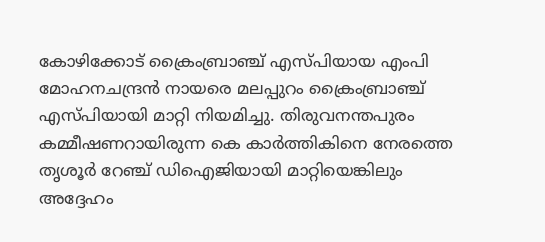കോഴിക്കോട് ക്രൈംബ്രാഞ്ച് എസ്പിയായ എംപി മോഹനചന്ദ്രന്‍ നായരെ മലപ്പുറം ക്രൈംബ്രാഞ്ച് എസ്പിയായി മാറ്റി നിയമിച്ചു. തിരുവനന്തപുരം കമ്മീഷണറായിരുന്ന കെ കാര്‍ത്തികിനെ നേരത്തെ തൃശൂര്‍ റേഞ്ച് ഡിഐജിയായി മാറ്റിയെങ്കിലും അദ്ദേഹം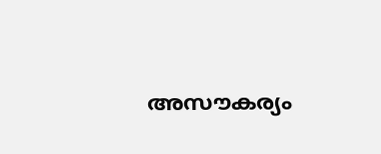അസൗകര്യം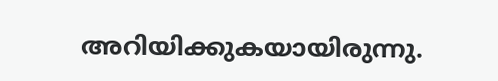അറിയിക്കുകയായിരുന്നു.